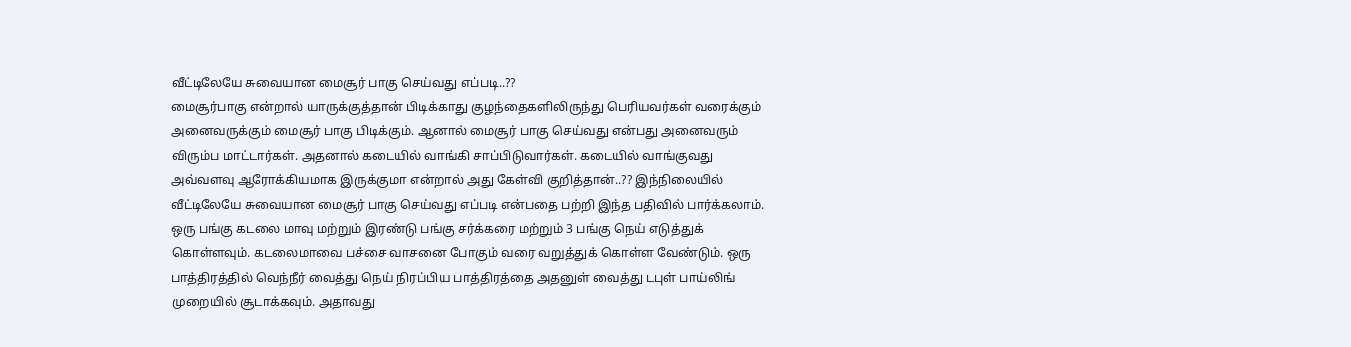வீட்டிலேயே சுவையான மைசூர் பாகு செய்வது எப்படி..??
மைசூர்பாகு என்றால் யாருக்குத்தான் பிடிக்காது குழந்தைகளிலிருந்து பெரியவர்கள் வரைக்கும் அனைவருக்கும் மைசூர் பாகு பிடிக்கும். ஆனால் மைசூர் பாகு செய்வது என்பது அனைவரும் விரும்ப மாட்டார்கள். அதனால் கடையில் வாங்கி சாப்பிடுவார்கள். கடையில் வாங்குவது அவ்வளவு ஆரோக்கியமாக இருக்குமா என்றால் அது கேள்வி குறித்தான்..?? இந்நிலையில் வீட்டிலேயே சுவையான மைசூர் பாகு செய்வது எப்படி என்பதை பற்றி இந்த பதிவில் பார்க்கலாம்.
ஒரு பங்கு கடலை மாவு மற்றும் இரண்டு பங்கு சர்க்கரை மற்றும் 3 பங்கு நெய் எடுத்துக் கொள்ளவும். கடலைமாவை பச்சை வாசனை போகும் வரை வறுத்துக் கொள்ள வேண்டும். ஒரு பாத்திரத்தில் வெந்நீர் வைத்து நெய் நிரப்பிய பாத்திரத்தை அதனுள் வைத்து டபுள் பாய்லிங் முறையில் சூடாக்கவும். அதாவது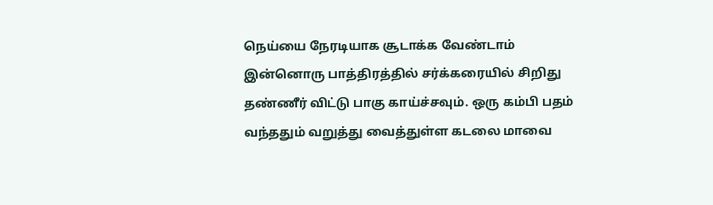நெய்யை நேரடியாக சூடாக்க வேண்டாம் இன்னொரு பாத்திரத்தில் சர்க்கரையில் சிறிது தண்ணீர் விட்டு பாகு காய்ச்சவும். ஒரு கம்பி பதம் வந்ததும் வறுத்து வைத்துள்ள கடலை மாவை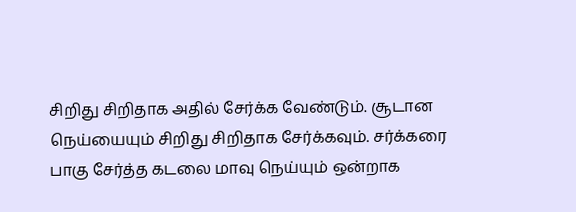சிறிது சிறிதாக அதில் சேர்க்க வேண்டும். சூடான நெய்யையும் சிறிது சிறிதாக சேர்க்கவும். சர்க்கரை பாகு சேர்த்த கடலை மாவு நெய்யும் ஒன்றாக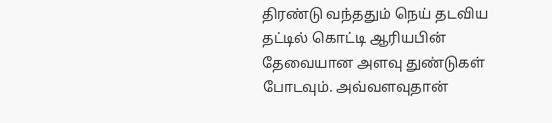திரண்டு வந்ததும் நெய் தடவிய தட்டில் கொட்டி ஆரியபின் தேவையான அளவு துண்டுகள் போடவும். அவ்வளவுதான்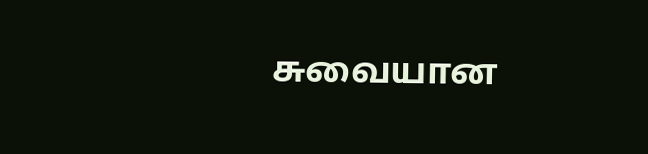சுவையான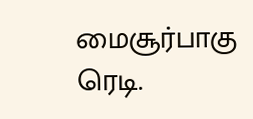மைசூர்பாகு ரெடி.